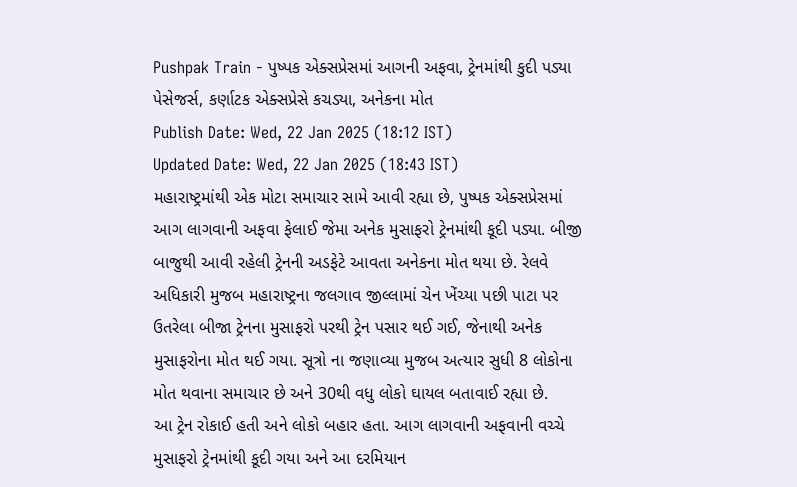Pushpak Train - પુષ્પક એક્સપ્રેસમાં આગની અફવા, ટ્રેનમાંથી કુદી પડ્યા પેસેજર્સ, કર્ણાટક એક્સપ્રેસે કચડ્યા, અનેકના મોત
Publish Date: Wed, 22 Jan 2025 (18:12 IST)
Updated Date: Wed, 22 Jan 2025 (18:43 IST)
મહારાષ્ટ્રમાંથી એક મોટા સમાચાર સામે આવી રહ્યા છે, પુષ્પક એક્સપ્રેસમાં આગ લાગવાની અફવા ફેલાઈ જેમા અનેક મુસાફરો ટ્રેનમાંથી કૂદી પડ્યા. બીજી બાજુથી આવી રહેલી ટ્રેનની અડફેટે આવતા અનેકના મોત થયા છે. રેલવે અધિકારી મુજબ મહારાષ્ટ્રના જલગાવ જીલ્લામાં ચેન ખેંચ્યા પછી પાટા પર ઉતરેલા બીજા ટ્રેનના મુસાફરો પરથી ટ્રેન પસાર થઈ ગઈ, જેનાથી અનેક મુસાફરોના મોત થઈ ગયા. સૂત્રો ના જણાવ્યા મુજબ અત્યાર સુધી 8 લોકોના મોત થવાના સમાચાર છે અને 30થી વધુ લોકો ઘાયલ બતાવાઈ રહ્યા છે.
આ ટ્રેન રોકાઈ હતી અને લોકો બહાર હતા. આગ લાગવાની અફવાની વચ્ચે મુસાફરો ટ્રેનમાંથી કૂદી ગયા અને આ દરમિયાન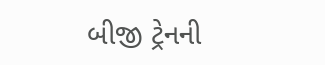બીજી ટ્રેનની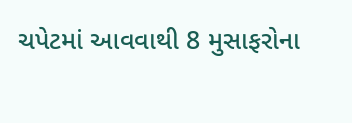ચપેટમાં આવવાથી 8 મુસાફરોના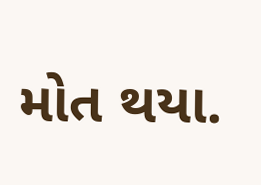મોત થયા.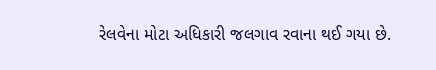રેલવેના મોટા અધિકારી જલગાવ રવાના થઈ ગયા છે.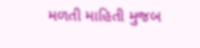મળતી માહિતી મુજબ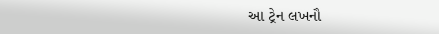આ ટ્રેન લખનૌ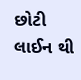છોટી લાઈન થી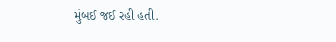મુંબઈ જઈ રહી હતી.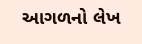આગળનો લેખ